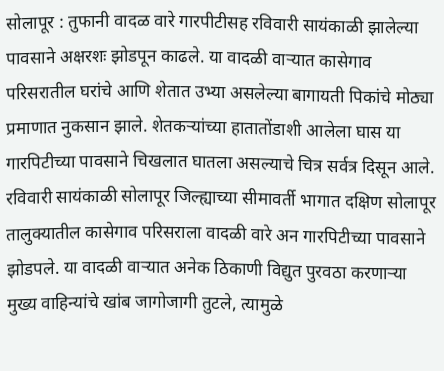सोलापूर : तुफानी वादळ वारे गारपीटीसह रविवारी सायंकाळी झालेल्या पावसाने अक्षरशः झोडपून काढले. या वादळी वाऱ्यात कासेगाव परिसरातील घरांचे आणि शेतात उभ्या असलेल्या बागायती पिकांचे मोठ्या प्रमाणात नुकसान झाले. शेतकऱ्यांच्या हातातोंडाशी आलेला घास या गारपिटीच्या पावसाने चिखलात घातला असल्याचे चित्र सर्वत्र दिसून आले.
रविवारी सायंकाळी सोलापूर जिल्ह्याच्या सीमावर्ती भागात दक्षिण सोलापूर तालुक्यातील कासेगाव परिसराला वादळी वारे अन गारपिटीच्या पावसाने झोडपले. या वादळी वाऱ्यात अनेक ठिकाणी विद्युत पुरवठा करणाऱ्या मुख्य वाहिन्यांचे खांब जागोजागी तुटले, त्यामुळे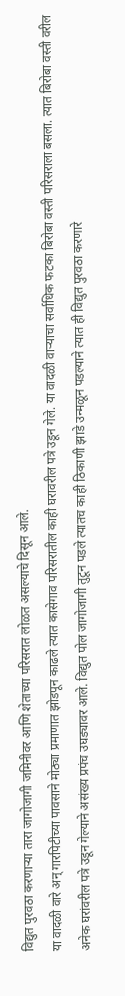विद्युत पुरवठा करणाऱ्या तारा जागोजागी जमिनीवर आणि शेताच्या परिसरात लोळत असल्याचे दिसून आले.
या वादळी वारे अन् गारपिटीच्या पावसाने मोठ्या प्रमाणात झोडपून काढले त्यात कासेगाव परिसरातील काही घरावरील पत्रे उडून गेले. या वादळी वाऱ्याचा सर्वाधिक फटका बिरोबा वस्ती परिसराला बसला. त्यात बिरोबा वस्ती वरील अनेक घरांवरील पत्रे उडून गेल्याने असंख्य प्रपंच उघड्यावर आले. विद्युत पोल जागोजागी तुटून पडले त्यातच काही ठिकाणी झाडे उन्मळून पडल्याने त्यात ही विद्युत पुरवठा करणारे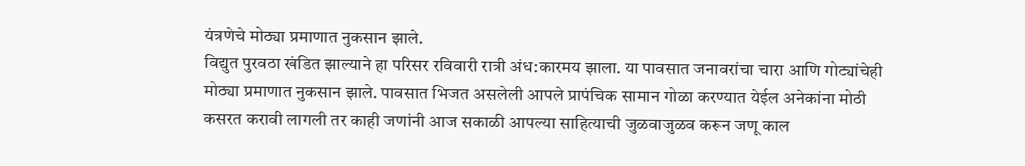यंत्रणेचे मोठ्या प्रमाणात नुकसान झाले.
विद्युत पुरवठा खंडित झाल्याने हा परिसर रविवारी रात्री अंध:कारमय झाला. या पावसात जनावरांचा चारा आणि गोट्यांचेही मोठ्या प्रमाणात नुकसान झाले. पावसात भिजत असलेली आपले प्रापंचिक सामान गोळा करण्यात येईल अनेकांना मोठी कसरत करावी लागली तर काही जणांनी आज सकाळी आपल्या साहित्याची जुळवाजुळव करून जणू काल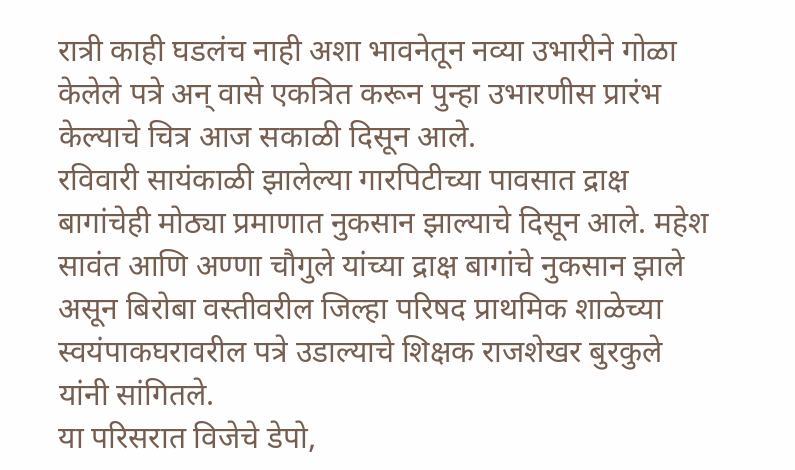रात्री काही घडलंच नाही अशा भावनेतून नव्या उभारीने गोळा केलेले पत्रे अन् वासे एकत्रित करून पुन्हा उभारणीस प्रारंभ केल्याचे चित्र आज सकाळी दिसून आले.
रविवारी सायंकाळी झालेल्या गारपिटीच्या पावसात द्राक्ष बागांचेही मोठ्या प्रमाणात नुकसान झाल्याचे दिसून आले. महेश सावंत आणि अण्णा चौगुले यांच्या द्राक्ष बागांचे नुकसान झाले असून बिरोबा वस्तीवरील जिल्हा परिषद प्राथमिक शाळेच्या स्वयंपाकघरावरील पत्रे उडाल्याचे शिक्षक राजशेखर बुरकुले यांनी सांगितले.
या परिसरात विजेचे डेपो,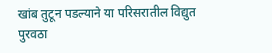खांब तुटून पडल्याने या परिसरातील विद्युत पुरवठा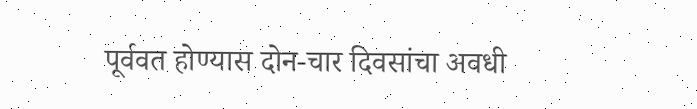पूर्ववत होण्यास दोन-चार दिवसांचा अवधी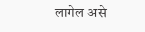लागेल असे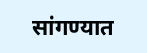सांगण्यात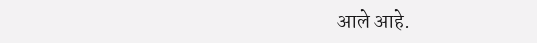आले आहे.